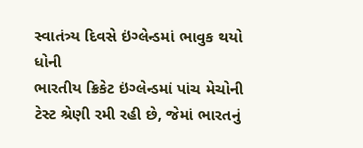સ્વાતંત્ર્ય દિવસે ઇંગ્લેન્ડમાં ભાવુક થયો ધોની
ભારતીય ક્રિકેટ ઇંગ્લેન્ડમાં પાંચ મેચોની ટેસ્ટ શ્રેણી રમી રહી છે, જેમાં ભારતનું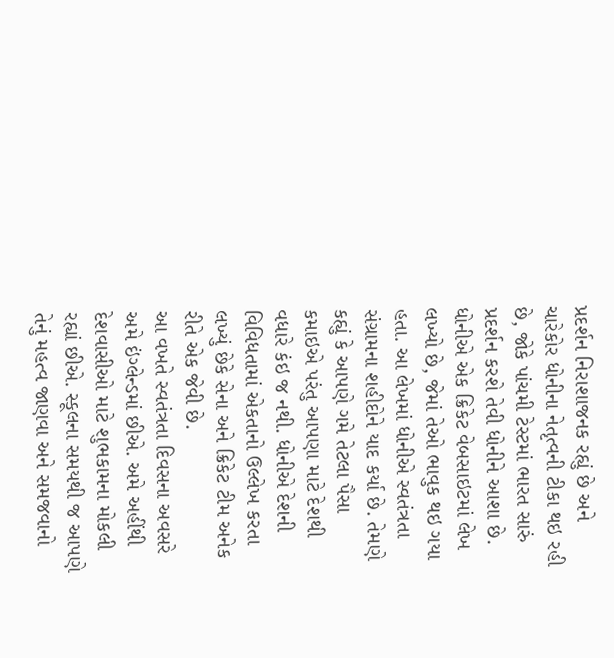પ્રદર્શન નિરાશાજનક રહ્યું છે અને ચારેકોર ધોનીના નેતૃત્વની ટીકા થઇ રહી છે, જોકે પાંચમી ટેસ્ટમાં ભારત સારું પ્રદર્શન કરશે તેવી ધોનીને આશા છે. ધોનીએ એક ક્રિકેટ વેબસાઇટમાં લેખ લખ્યો છે, જેમાં તેઓ ભાવુક થઇ ગયા હતા. આ લેખમાં ધોનીએ સ્વતંત્રતા સંગ્રામના શહીદોને યાદ કર્યા છે. તેમણે કહ્યું કે આપણે ગમે તેટલા પૈસા કમાઇએ પરંતુ આપણા માટે દેશથી વધારે કંઇ જ નથી. ધોનીએ દેશની વિવિધતામાં એકતાનો ઉલ્લેખ કરતા લખ્યું છેકે સેના અને ક્રિકેટ ટીમ અનેક રીતે એક જેવી છે.
આ વખતે સ્વતંત્રતા દિવસના અવસરે અમે ઇંગ્લેન્ડમાં છીએ. અમે અહીંથી દેશવાસીઓ માટે શુભકામના મોકલી રહ્યાં છીએ. સ્કૂલના સમયથી જ આપણે તેનું મહત્વ જાણવા અને સમજવાનો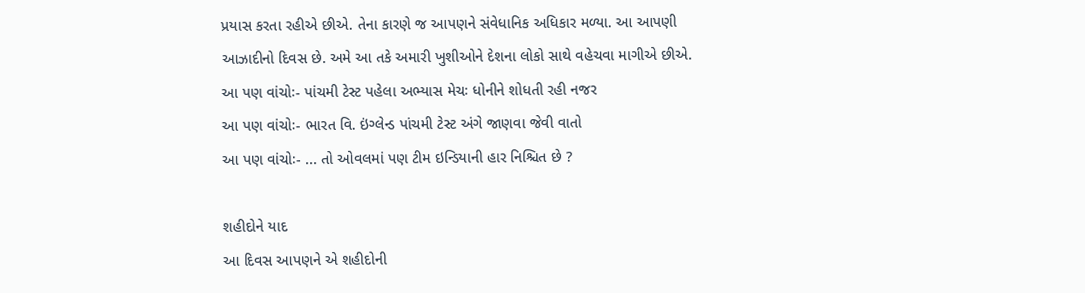પ્રયાસ કરતા રહીએ છીએ. તેના કારણે જ આપણને સંવેધાનિક અધિકાર મળ્યા. આ આપણી આઝાદીનો દિવસ છે. અમે આ તકે અમારી ખુશીઓને દેશના લોકો સાથે વહેચવા માગીએ છીએ.
આ પણ વાંચોઃ- પાંચમી ટેસ્ટ પહેલા અભ્યાસ મેચઃ ધોનીને શોધતી રહી નજર
આ પણ વાંચોઃ- ભારત વિ. ઇંગ્લેન્ડ પાંચમી ટેસ્ટ અંગે જાણવા જેવી વાતો
આ પણ વાંચોઃ- ... તો ઓવલમાં પણ ટીમ ઇન્ડિયાની હાર નિશ્ચિત છે ?

શહીદોને યાદ
આ દિવસ આપણને એ શહીદોની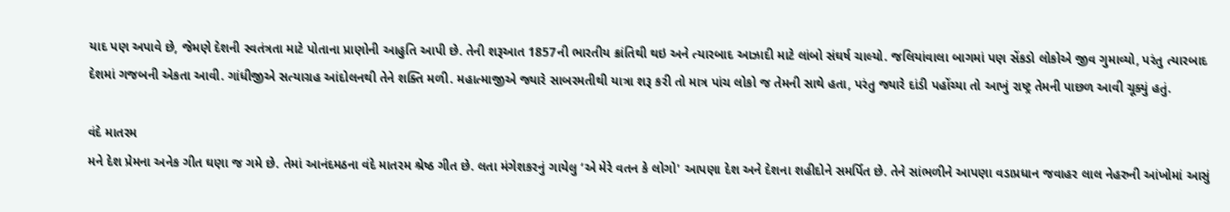યાદ પણ અપાવે છે, જેમણે દેશની સ્વતંત્રતા માટે પોતાના પ્રાણોની આહુતિ આપી છે. તેની શરૂઆત 1857ની ભારતીય ક્રાંતિથી થઇ અને ત્યારબાદ આઝાદી માટે લાંબો સંઘર્ષ ચાલ્યો. જલિયાંવાલા બાગમાં પણ સેંકડો લોકોએ જીવ ગુમાવ્યો, પરંતુ ત્યારબાદ દેશમાં ગજબની એકતા આવી. ગાંધીજીએ સત્યાગ્રહ આંદોલનથી તેને શક્તિ મળી. મહાત્માજીએ જ્યારે સાબરમતીથી યાત્રા શરૂ કરી તો માત્ર પાંચ લોકો જ તેમની સાથે હતા, પરંતુ જ્યારે દાંડી પહોંચ્યા તો આખું રાષ્ટ્ર તેમની પાછળ આવી ચૂક્યું હતું.

વંદે માતરમ
મને દેશ પ્રેમના અનેક ગીત ઘણા જ ગમે છે. તેમાં આનંદમઠના વંદે માતરમ શ્રેષ્ઠ ગીત છે. લતા મંગેશકરનું ગાયેલુ ‘એ મેરે વતન કે લોગો' આપણા દેશ અને દેશના શહીદોને સમર્પિત છે. તેને સાંભળીને આપણા વડાપ્રધાન જવાહર લાલ નેહરુની આંખોમાં આસું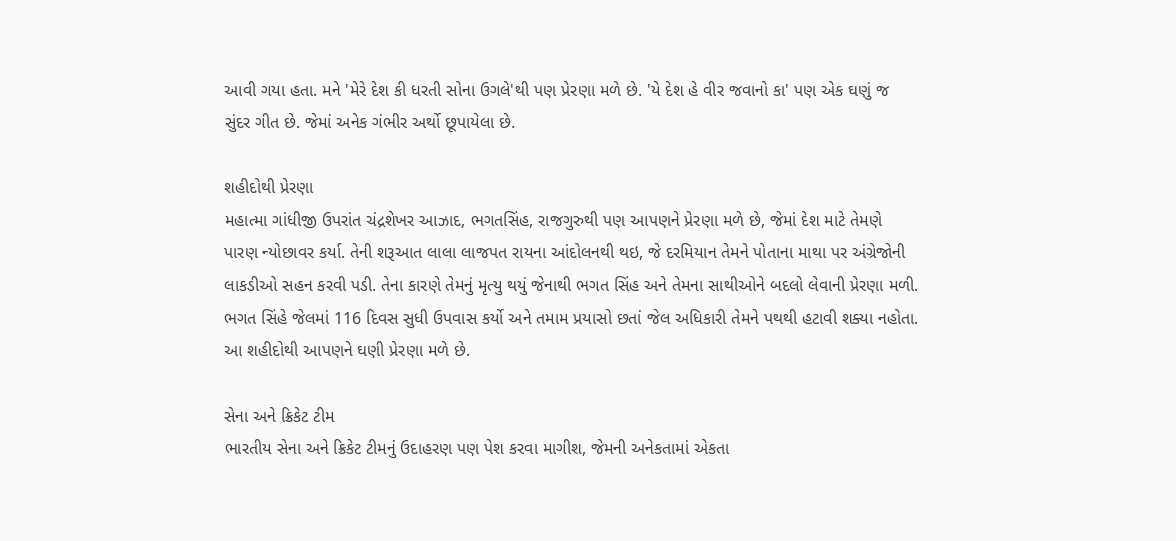આવી ગયા હતા. મને 'મેરે દેશ કી ધરતી સોના ઉગલે'થી પણ પ્રેરણા મળે છે. 'યે દેશ હે વીર જવાનો કા' પણ એક ઘણું જ સુંદર ગીત છે. જેમાં અનેક ગંભીર અર્થો છૂપાયેલા છે.

શહીદોથી પ્રેરણા
મહાત્મા ગાંધીજી ઉપરાંત ચંદ્રશેખર આઝાદ, ભગતસિંહ, રાજગુરુથી પણ આપણને પ્રેરણા મળે છે, જેમાં દેશ માટે તેમણે પારણ ન્યોછાવર કર્યા. તેની શરૂઆત લાલા લાજપત રાયના આંદોલનથી થઇ, જે દરમિયાન તેમને પોતાના માથા પર અંગ્રેજોની લાકડીઓ સહન કરવી પડી. તેના કારણે તેમનું મૃત્યુ થયું જેનાથી ભગત સિંહ અને તેમના સાથીઓને બદલો લેવાની પ્રેરણા મળી. ભગત સિંહે જેલમાં 116 દિવસ સુધી ઉપવાસ કર્યો અને તમામ પ્રયાસો છતાં જેલ અધિકારી તેમને પથથી હટાવી શક્યા નહોતા. આ શહીદોથી આપણને ઘણી પ્રેરણા મળે છે.

સેના અને ક્રિકેટ ટીમ
ભારતીય સેના અને ક્રિકેટ ટીમનું ઉદાહરણ પણ પેશ કરવા માગીશ, જેમની અનેકતામાં એકતા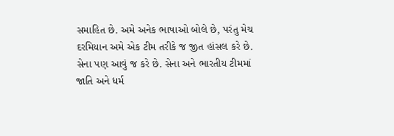સમાહિત છે. અમે અનેક ભાષાઓ બોલે છે, પરંતુ મેચ દરમિયાન અમે એક ટીમ તરીકે જ જીત હાંસલ કરે છે. સેના પણ આવું જ કરે છે. સેના અને ભારતીય ટીમમાં જાતિ અને ધર્મ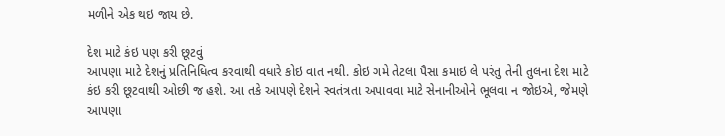મળીને એક થઇ જાય છે.

દેશ માટે કંઇ પણ કરી છૂટવું
આપણા માટે દેશનું પ્રતિનિધિત્વ કરવાથી વધારે કોઇ વાત નથી. કોઇ ગમે તેટલા પૈસા કમાઇ લે પરંતુ તેની તુલના દેશ માટે કંઇ કરી છૂટવાથી ઓછી જ હશે. આ તકે આપણે દેશને સ્વતંત્રતા અપાવવા માટે સેનાનીઓને ભૂલવા ન જોઇએ, જેમણે આપણા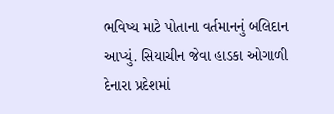ભવિષ્ય માટે પોતાના વર્તમાનનું બલિદાન આપ્યું. સિયાચીન જેવા હાડકા ઓગાળી દેનારા પ્રદેશમાં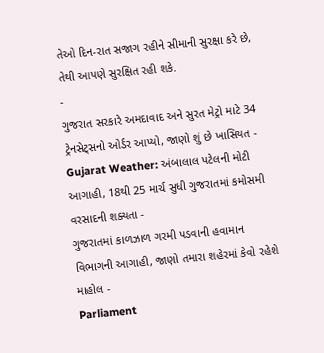તેઓ દિન-રાત સજાગ રહીને સીમાની સુરક્ષા કરે છે, તેથી આપણે સુરક્ષિત રહી શકે.
-
ગુજરાત સરકારે અમદાવાદ અને સુરત મેટ્રો માટે 34 ટ્રેનસેટ્સનો ઓર્ડર આપ્યો, જાણો શું છે ખાસિયત -
Gujarat Weather: અંબાલાલ પટેલની મોટી આગાહી, 18થી 25 માર્ચ સુધી ગુજરાતમાં કમોસમી વરસાદની શક્યતા -
ગુજરાતમાં કાળઝાળ ગરમી પડવાની હવામાન વિભાગની આગાહી, જાણો તમારા શહેરમાં કેવો રહેશે માહોલ -
Parliament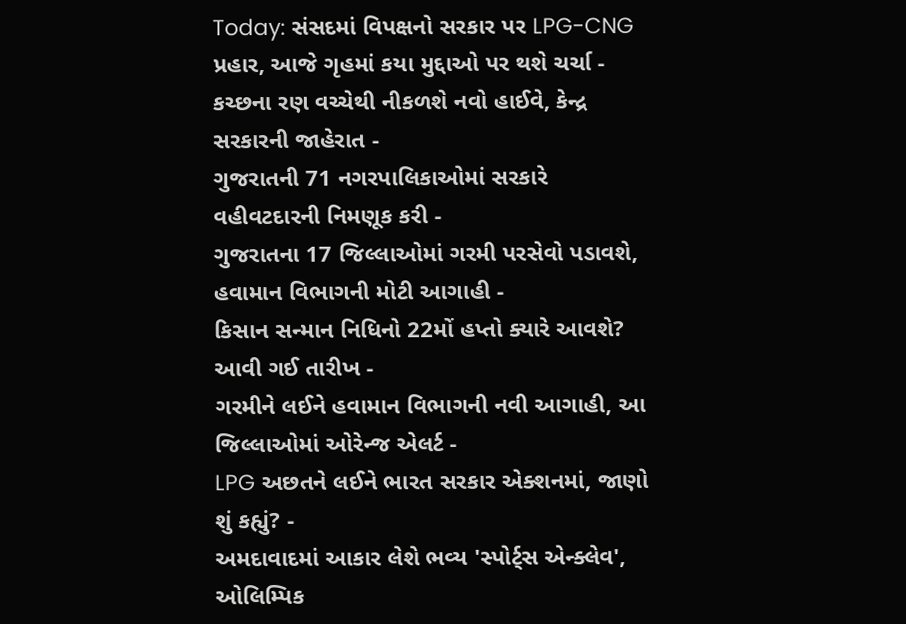Today: સંસદમાં વિપક્ષનો સરકાર પર LPG-CNG પ્રહાર, આજે ગૃહમાં કયા મુદ્દાઓ પર થશે ચર્ચા -
કચ્છના રણ વચ્ચેથી નીકળશે નવો હાઈવે, કેન્દ્ર સરકારની જાહેરાત -
ગુજરાતની 71 નગરપાલિકાઓમાં સરકારે વહીવટદારની નિમણૂક કરી -
ગુજરાતના 17 જિલ્લાઓમાં ગરમી પરસેવો પડાવશે, હવામાન વિભાગની મોટી આગાહી -
કિસાન સન્માન નિધિનો 22મોં હપ્તો ક્યારે આવશે? આવી ગઈ તારીખ -
ગરમીને લઈને હવામાન વિભાગની નવી આગાહી, આ જિલ્લાઓમાં ઓરેન્જ એલર્ટ -
LPG અછતને લઈને ભારત સરકાર એક્શનમાં, જાણો શું કહ્યું? -
અમદાવાદમાં આકાર લેશે ભવ્ય 'સ્પોર્ટ્સ એન્ક્લેવ', ઓલિમ્પિક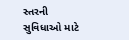સ્તરની સુવિધાઓ માટે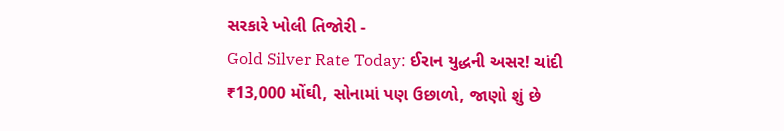સરકારે ખોલી તિજોરી -
Gold Silver Rate Today: ઈરાન યુદ્ધની અસર! ચાંદી ₹13,000 મોંઘી, સોનામાં પણ ઉછાળો, જાણો શું છે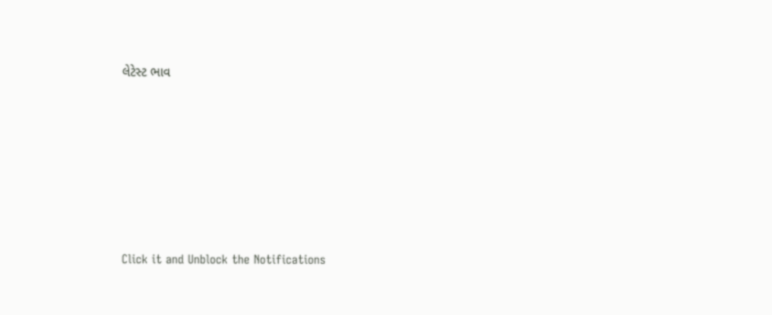લેટેસ્ટ ભાવ







Click it and Unblock the Notifications